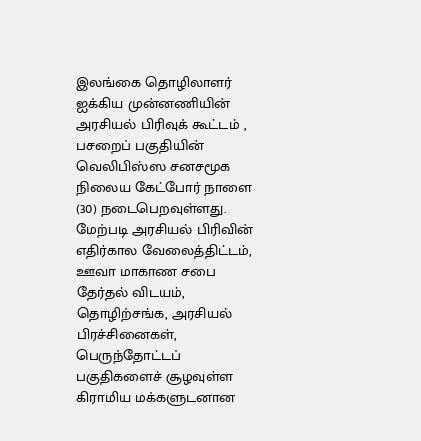இலங்கை தொழிலாளர் ஐக்கிய முன்னணியின் அரசியல் பிரிவுக் கூட்டம் , பசறைப் பகுதியின் வெலிபிஸ்ஸ சனசமூக நிலைய கேட்போர் நாளை (30) நடைபெறவுள்ளது.
மேற்படி அரசியல் பிரிவின் எதிர்கால வேலைத்திட்டம், ஊவா மாகாண சபை தேர்தல் விடயம், தொழிற்சங்க, அரசியல் பிரச்சினைகள், பெருந்தோட்டப் பகுதிகளைச் சூழவுள்ள கிராமிய மக்களுடனான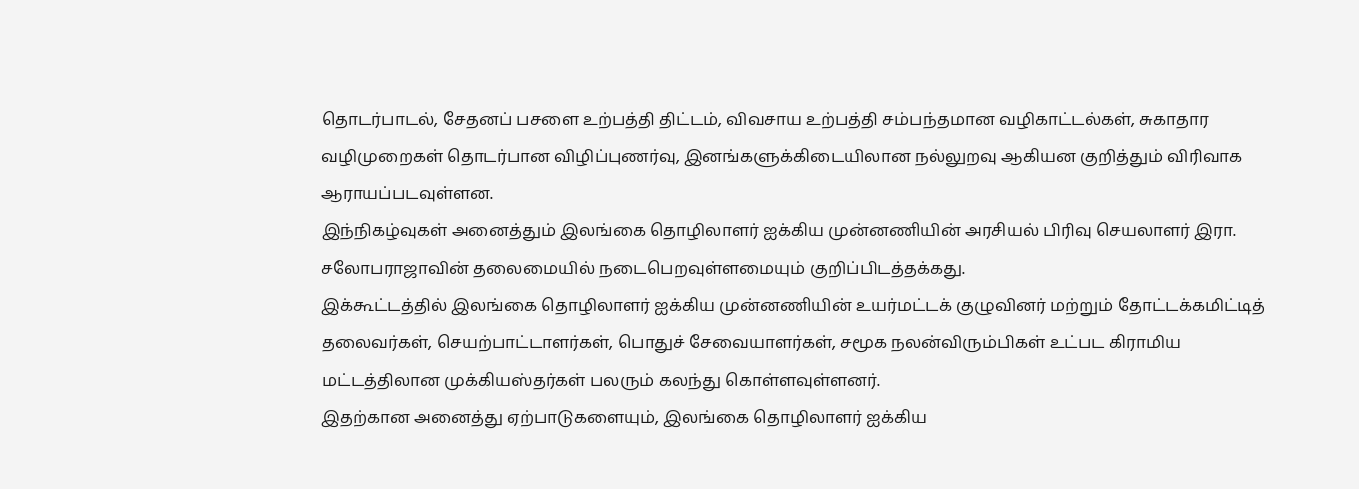தொடர்பாடல், சேதனப் பசளை உற்பத்தி திட்டம், விவசாய உற்பத்தி சம்பந்தமான வழிகாட்டல்கள், சுகாதார வழிமுறைகள் தொடர்பான விழிப்புணர்வு, இனங்களுக்கிடையிலான நல்லுறவு ஆகியன குறித்தும் விரிவாக ஆராயப்படவுள்ளன.
இந்நிகழ்வுகள் அனைத்தும் இலங்கை தொழிலாளர் ஐக்கிய முன்னணியின் அரசியல் பிரிவு செயலாளர் இரா. சலோபராஜாவின் தலைமையில் நடைபெறவுள்ளமையும் குறிப்பிடத்தக்கது.
இக்கூட்டத்தில் இலங்கை தொழிலாளர் ஐக்கிய முன்னணியின் உயர்மட்டக் குழுவினர் மற்றும் தோட்டக்கமிட்டித் தலைவர்கள், செயற்பாட்டாளர்கள், பொதுச் சேவையாளர்கள், சமூக நலன்விரும்பிகள் உட்பட கிராமிய மட்டத்திலான முக்கியஸ்தர்கள் பலரும் கலந்து கொள்ளவுள்ளனர்.
இதற்கான அனைத்து ஏற்பாடுகளையும், இலங்கை தொழிலாளர் ஐக்கிய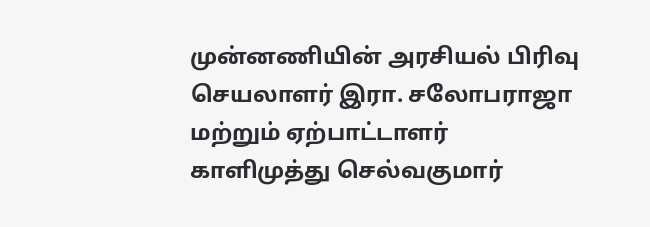முன்னணியின் அரசியல் பிரிவு செயலாளர் இரா. சலோபராஜா மற்றும் ஏற்பாட்டாளர் காளிமுத்து செல்வகுமார்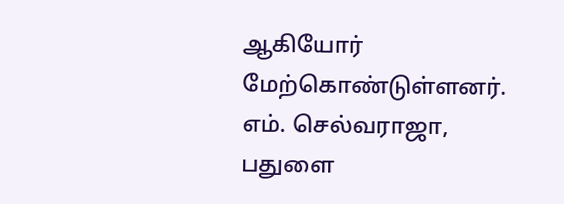ஆகியோர் மேற்கொண்டுள்ளனர்.
எம். செல்வராஜா, பதுளை